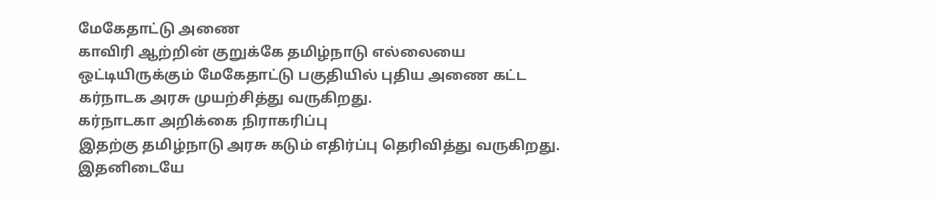மேகேதாட்டு அணை
காவிரி ஆற்றின் குறுக்கே தமிழ்நாடு எல்லையை ஒட்டியிருக்கும் மேகேதாட்டு பகுதியில் புதிய அணை கட்ட கர்நாடக அரசு முயற்சித்து வருகிறது.
கர்நாடகா அறிக்கை நிராகரிப்பு
இதற்கு தமிழ்நாடு அரசு கடும் எதிர்ப்பு தெரிவித்து வருகிறது. இதனிடையே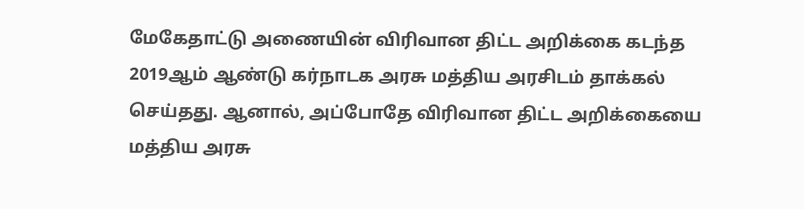மேகேதாட்டு அணையின் விரிவான திட்ட அறிக்கை கடந்த 2019ஆம் ஆண்டு கர்நாடக அரசு மத்திய அரசிடம் தாக்கல் செய்தது. ஆனால், அப்போதே விரிவான திட்ட அறிக்கையை மத்திய அரசு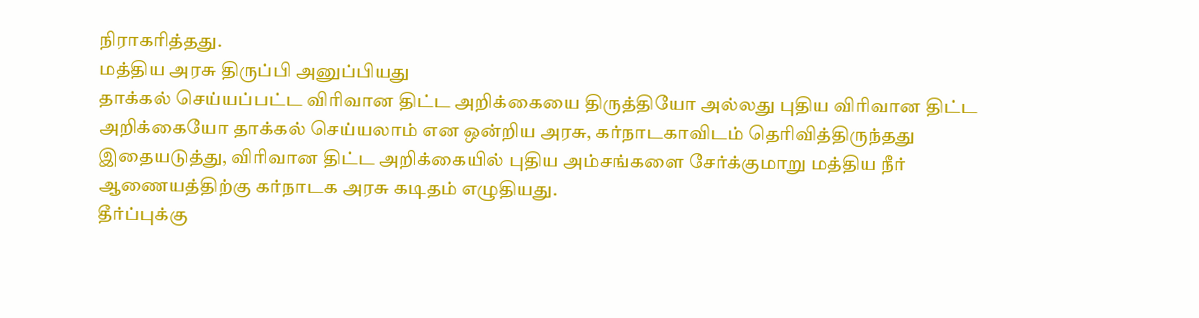நிராகரித்தது.
மத்திய அரசு திருப்பி அனுப்பியது
தாக்கல் செய்யப்பட்ட விரிவான திட்ட அறிக்கையை திருத்தியோ அல்லது புதிய விரிவான திட்ட அறிக்கையோ தாக்கல் செய்யலாம் என ஒன்றிய அரசு, கர்நாடகாவிடம் தெரிவித்திருந்தது
இதையடுத்து, விரிவான திட்ட அறிக்கையில் புதிய அம்சங்களை சேர்க்குமாறு மத்திய நீர் ஆணையத்திற்கு கர்நாடக அரசு கடிதம் எழுதியது.
தீர்ப்புக்கு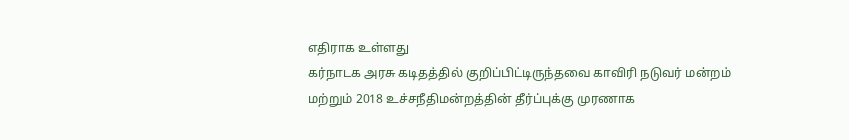எதிராக உள்ளது
கர்நாடக அரசு கடிதத்தில் குறிப்பிட்டிருந்தவை காவிரி நடுவர் மன்றம் மற்றும் 2018 உச்சநீதிமன்றத்தின் தீர்ப்புக்கு முரணாக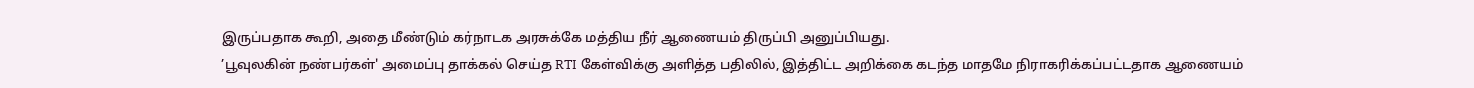இருப்பதாக கூறி, அதை மீண்டும் கர்நாடக அரசுக்கே மத்திய நீர் ஆணையம் திருப்பி அனுப்பியது.
’பூவுலகின் நண்பர்கள்' அமைப்பு தாக்கல் செய்த RTI கேள்விக்கு அளித்த பதிலில், இத்திட்ட அறிக்கை கடந்த மாதமே நிராகரிக்கப்பட்டதாக ஆணையம்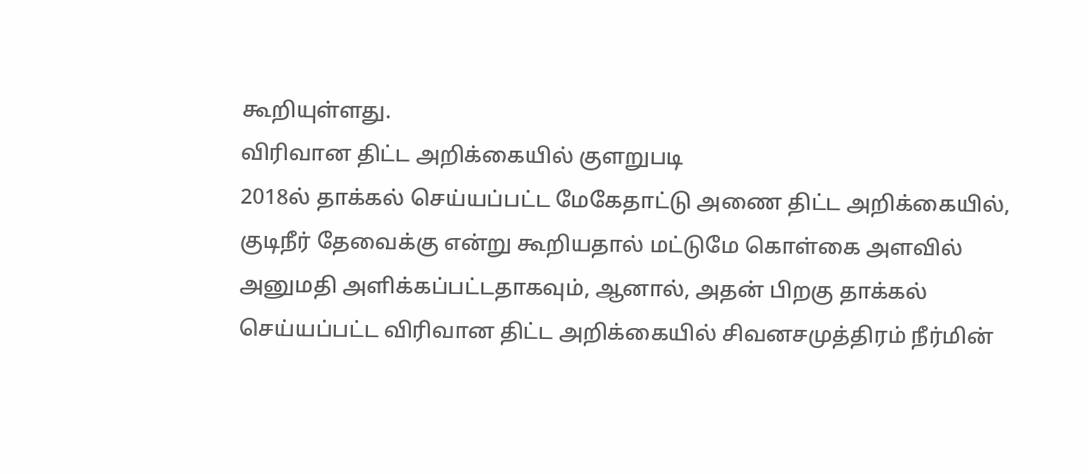கூறியுள்ளது.
விரிவான திட்ட அறிக்கையில் குளறுபடி
2018ல் தாக்கல் செய்யப்பட்ட மேகேதாட்டு அணை திட்ட அறிக்கையில், குடிநீர் தேவைக்கு என்று கூறியதால் மட்டுமே கொள்கை அளவில் அனுமதி அளிக்கப்பட்டதாகவும், ஆனால், அதன் பிறகு தாக்கல் செய்யப்பட்ட விரிவான திட்ட அறிக்கையில் சிவனசமுத்திரம் நீர்மின்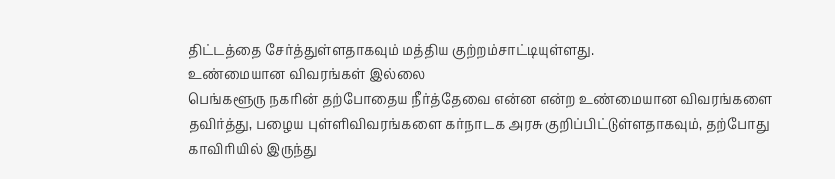திட்டத்தை சேர்த்துள்ளதாகவும் மத்திய குற்றம்சாட்டியுள்ளது.
உண்மையான விவரங்கள் இல்லை
பெங்களூரு நகரின் தற்போதைய நீர்த்தேவை என்ன என்ற உண்மையான விவரங்களை தவிர்த்து, பழைய புள்ளிவிவரங்களை கர்நாடக அரசு குறிப்பிட்டுள்ளதாகவும், தற்போது காவிரியில் இருந்து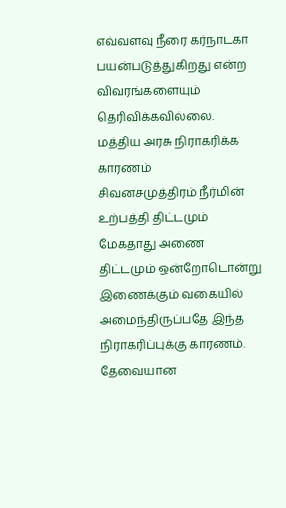எவ்வளவு நீரை கர்நாடகா பயன்படுத்துகிறது என்ற விவரங்களையும் தெரிவிக்கவில்லை.
மத்திய அரசு நிராகரிக்க காரணம்
சிவனசமுத்திரம் நீர்மின் உற்பத்தி திட்டமும் மேகதாது அணை திட்டமும் ஒன்றோடொன்று இணைக்கும் வகையில் அமைந்திருப்பதே இந்த நிராகரிப்புக்கு காரணம். தேவையான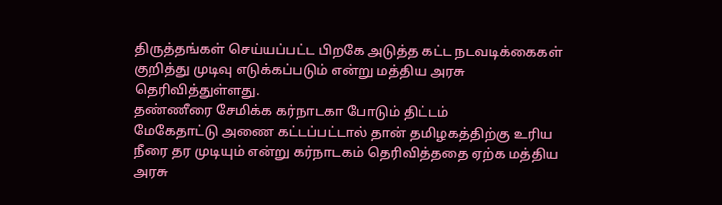திருத்தங்கள் செய்யப்பட்ட பிறகே அடுத்த கட்ட நடவடிக்கைகள் குறித்து முடிவு எடுக்கப்படும் என்று மத்திய அரசு தெரிவித்துள்ளது.
தண்ணீரை சேமிக்க கர்நாடகா போடும் திட்டம்
மேகேதாட்டு அணை கட்டப்பட்டால் தான் தமிழகத்திற்கு உரிய நீரை தர முடியும் என்று கர்நாடகம் தெரிவித்ததை ஏற்க மத்திய அரசு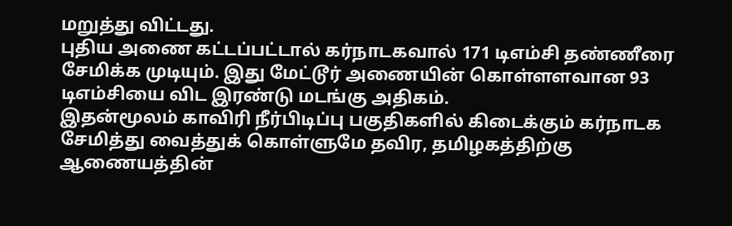மறுத்து விட்டது.
புதிய அணை கட்டப்பட்டால் கர்நாடகவால் 171 டிஎம்சி தண்ணீரை சேமிக்க முடியும். இது மேட்டூர் அணையின் கொள்ளளவான 93 டிஎம்சியை விட இரண்டு மடங்கு அதிகம்.
இதன்மூலம் காவிரி நீர்பிடிப்பு பகுதிகளில் கிடைக்கும் கர்நாடக சேமித்து வைத்துக் கொள்ளுமே தவிர, தமிழகத்திற்கு ஆணையத்தின்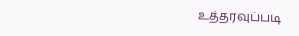உத்தரவுப்படி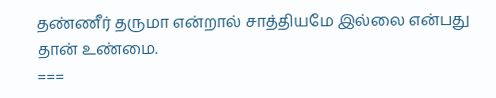தண்ணீர் தருமா என்றால் சாத்தியமே இல்லை என்பது தான் உண்மை.
===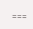===